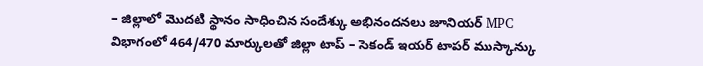– జిల్లాలో మొదటి స్థానం సాధించిన సందేశ్కు అభినందనలు జూనియర్ MPC విభాగంలో 464/470 మార్కులతో జిల్లా టాప్ – సెకండ్ ఇయర్ టాపర్ ముస్కాన్కు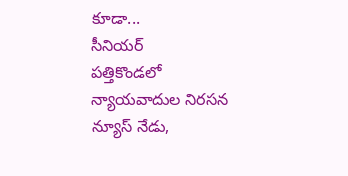కూడా...
సీనియర్
పత్తికొండలో న్యాయవాదుల నిరసన న్యూస్ నేడు,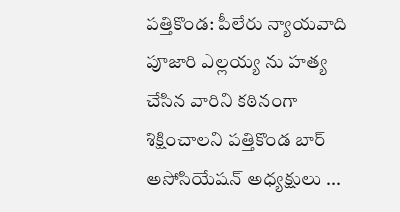పత్తికొండ: పీలేరు న్యాయవాది పూజారి ఎల్లయ్య ను హత్య చేసిన వారిని కఠినంగా శిక్షించాలని పత్తికొండ బార్ అసోసియేషన్ అధ్యక్షులు ...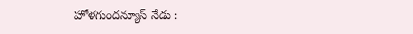హోళగుందన్యూస్ నేడు :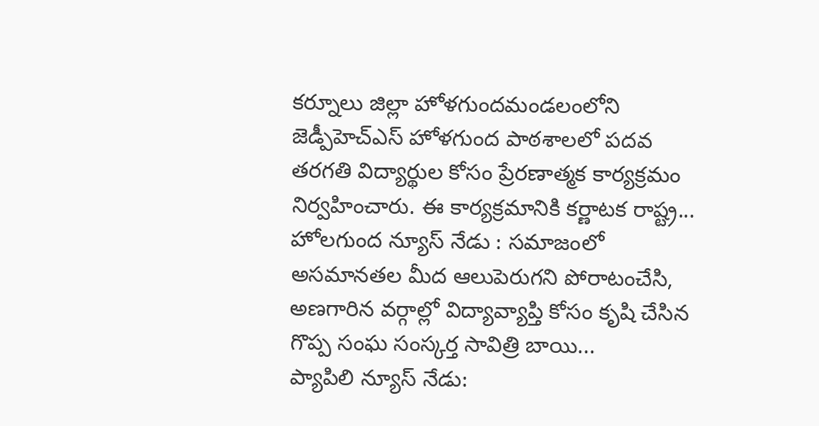కర్నూలు జిల్లా హోళగుందమండలంలోని జెడ్పీహెచ్ఎస్ హోళగుంద పాఠశాలలో పదవ తరగతి విద్యార్థుల కోసం ప్రేరణాత్మక కార్యక్రమం నిర్వహించారు. ఈ కార్యక్రమానికి కర్ణాటక రాష్ట్ర...
హోలగుంద న్యూస్ నేడు : సమాజంలో అసమానతల మీద ఆలుపెరుగని పోరాటంచేసి, అణగారిన వర్గాల్లో విద్యావ్యాప్తి కోసం కృషి చేసిన గొప్ప సంఘ సంస్కర్త సావిత్రి బాయి...
ప్యాపిలి న్యూస్ నేడు: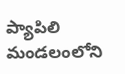ప్యాపిలి మండలంలోని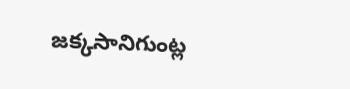జక్కసానిగుంట్ల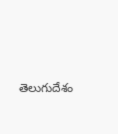తెలుగుదేశం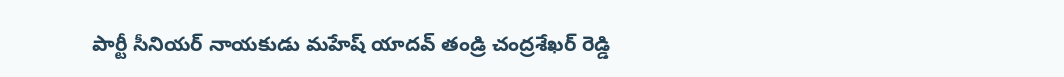పార్టీ సీనియర్ నాయకుడు మహేష్ యాదవ్ తండ్రి చంద్రశేఖర్ రెడ్డి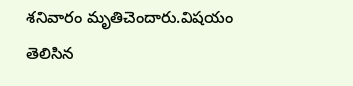శనివారం మృతిచెందారు.విషయం తెలిసిన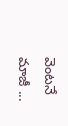వెంటనే మాజీ ...